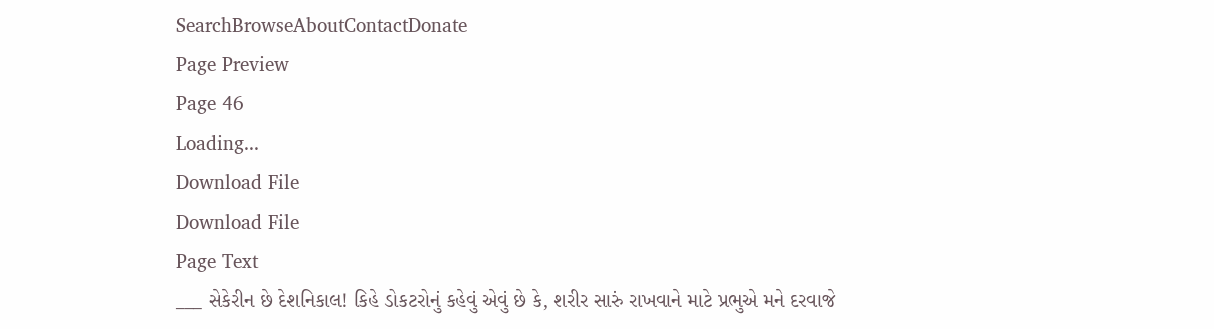SearchBrowseAboutContactDonate
Page Preview
Page 46
Loading...
Download File
Download File
Page Text
___ સેકેરીન છે દેશનિકાલ! કિહે ડોકટરોનું કહેવું એવું છે કે, શરીર સારું રાખવાને માટે પ્રભુએ મને દરવાજે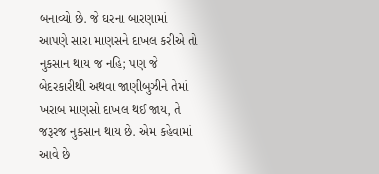બનાવ્યો છે. જે ઘરના બારણામાં આપણે સારા માણસને દાખલ કરીએ તો નુકસાન થાય જ નહિ; પણ જે બેદરકારીથી અથવા જાણીબુઝીને તેમાં ખરાબ માણસો દાખલ થઈ જાય, તે જરૂરજ નુકસાન થાય છે. એમ કહેવામાં આવે છે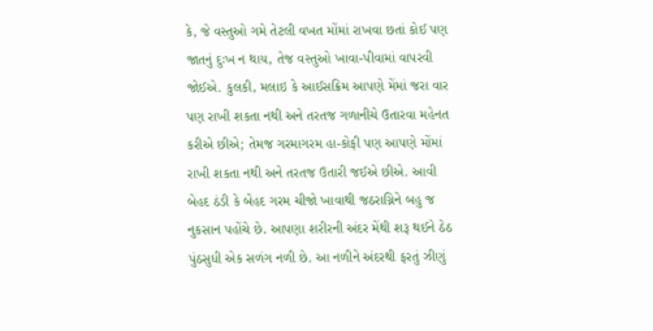કે, જે વસ્તુઓ ગમે તેટલી વખત મોંમાં રાખવા છતાં કોઈ પણ જાતનું દુઃખ ન થાય, તેજ વસ્તુઓ ખાવા-પીવામાં વાપરવી જોઈએ. કુલકી, મલાઇ કે આઈસક્રિમ આપણે મેંમાં જરા વાર પણ રાખી શકતા નથી અને તરતજ ગળાનીચે ઉતારવા મહેનત કરીએ છીએ; તેમજ ગરમાગરમ હા-કોફી પણ આપણે મોંમાં રાખી શકતા નથી અને તરતજ ઉતારી જઈએ છીએ. આવી બેહદ ઠંડી કે બેહદ ગરમ ચીજો ખાવાથી જઠરાગ્નિને બહુ જ નુકસાન પહોંચે છે. આપણા શરીરની અંદર મેંથી શરૂ થઈને ઠેઠ પુંઠસુધી એક સળંગ નળી છે. આ નળીને અંદરથી ફરતું ઝીણું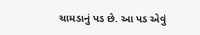ચામડાનું પડ છે. આ પડ એવું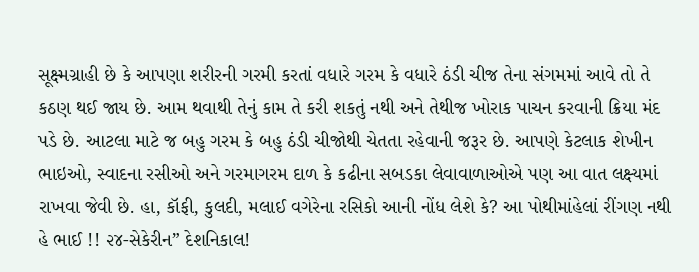સૂક્ષ્મગ્રાહી છે કે આપણા શરીરની ગરમી કરતાં વધારે ગરમ કે વધારે ઠંડી ચીજ તેના સંગમમાં આવે તો તે કઠણ થઈ જાય છે. આમ થવાથી તેનું કામ તે કરી શકતું નથી અને તેથીજ ખોરાક પાચન કરવાની ક્રિયા મંદ પડે છે. આટલા માટે જ બહુ ગરમ કે બહુ ઠંડી ચીજોથી ચેતતા રહેવાની જરૂર છે. આપણે કેટલાક શેખીન ભાઇઓ, સ્વાદના રસીઓ અને ગરમાગરમ દાળ કે કઢીના સબડકા લેવાવાળાઓએ પણ આ વાત લક્ષ્યમાં રાખવા જેવી છે. હા, કૉફી, કુલદી, મલાઈ વગેરેના રસિકો આની નોંધ લેશે કે? આ પોથીમાંહેલાં રીંગણ નથી હે ભાઈ !! ૨૪-સેકેરીન” દેશનિકાલ!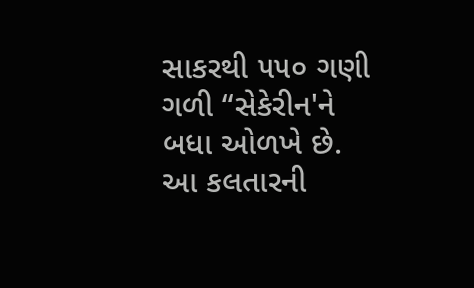સાકરથી ૫૫૦ ગણી ગળી “સેકેરીન'ને બધા ઓળખે છે. આ કલતારની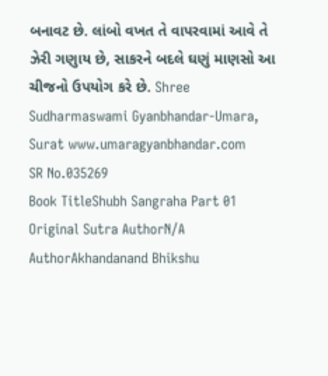બનાવટ છે. લાંબો વખત તે વાપરવામાં આવે તે ઝેરી ગણુાય છે, સાકરને બદલે ઘણું માણસો આ ચીજનો ઉપયોગ કરે છે. Shree Sudharmaswami Gyanbhandar-Umara, Surat www.umaragyanbhandar.com
SR No.035269
Book TitleShubh Sangraha Part 01
Original Sutra AuthorN/A
AuthorAkhandanand Bhikshu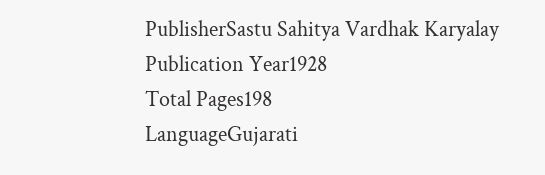PublisherSastu Sahitya Vardhak Karyalay
Publication Year1928
Total Pages198
LanguageGujarati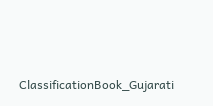ClassificationBook_Gujarati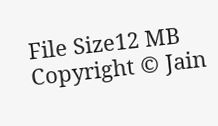File Size12 MB
Copyright © Jain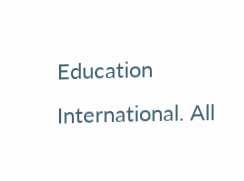Education International. All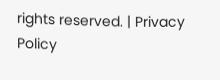rights reserved. | Privacy Policy